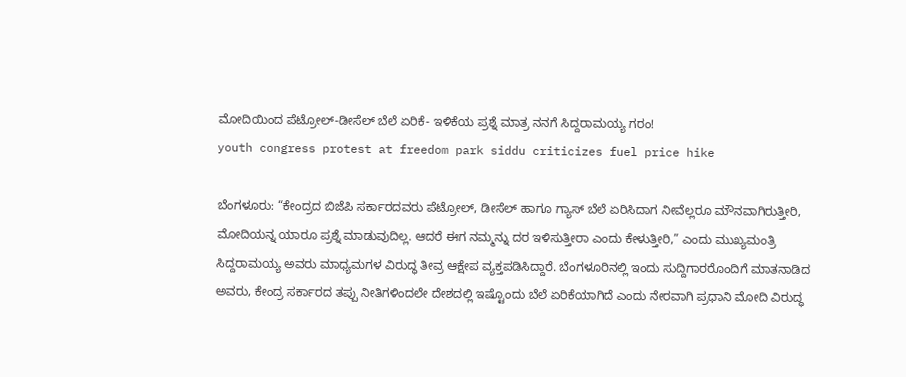ಮೋದಿಯಿಂದ ಪೆಟ್ರೋಲ್-ಡೀಸೆಲ್ ಬೆಲೆ ಏರಿಕೆ- ಇಳಿಕೆಯ ಪ್ರಶ್ನೆ ಮಾತ್ರ ನನಗೆ ಸಿದ್ದರಾಮಯ್ಯ ಗರಂ!
youth congress protest at freedom park siddu criticizes fuel price hike

ಬೆಂಗಳೂರು: “ಕೇಂದ್ರದ ಬಿಜೆಪಿ ಸರ್ಕಾರದವರು ಪೆಟ್ರೋಲ್, ಡೀಸೆಲ್ ಹಾಗೂ ಗ್ಯಾಸ್ ಬೆಲೆ ಏರಿಸಿದಾಗ ನೀವೆಲ್ಲರೂ ಮೌನವಾಗಿರುತ್ತೀರಿ, ಮೋದಿಯನ್ನ ಯಾರೂ ಪ್ರಶ್ನೆ ಮಾಡುವುದಿಲ್ಲ. ಆದರೆ ಈಗ ನಮ್ಮನ್ನು ದರ ಇಳಿಸುತ್ತೀರಾ ಎಂದು ಕೇಳುತ್ತೀರಿ,” ಎಂದು ಮುಖ್ಯಮಂತ್ರಿ ಸಿದ್ದರಾಮಯ್ಯ ಅವರು ಮಾಧ್ಯಮಗಳ ವಿರುದ್ಧ ತೀವ್ರ ಆಕ್ಷೇಪ ವ್ಯಕ್ತಪಡಿಸಿದ್ದಾರೆ. ಬೆಂಗಳೂರಿನಲ್ಲಿ ಇಂದು ಸುದ್ದಿಗಾರರೊಂದಿಗೆ ಮಾತನಾಡಿದ ಅವರು, ಕೇಂದ್ರ ಸರ್ಕಾರದ ತಪ್ಪು ನೀತಿಗಳಿಂದಲೇ ದೇಶದಲ್ಲಿ ಇಷ್ಟೊಂದು ಬೆಲೆ ಏರಿಕೆಯಾಗಿದೆ ಎಂದು ನೇರವಾಗಿ ಪ್ರಧಾನಿ ಮೋದಿ ವಿರುದ್ಧ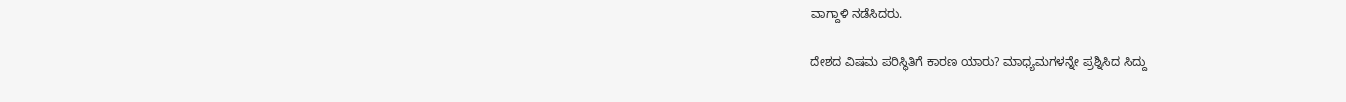ವಾಗ್ದಾಳಿ ನಡೆಸಿದರು.

ದೇಶದ ವಿಷಮ ಪರಿಸ್ಥಿತಿಗೆ ಕಾರಣ ಯಾರು? ಮಾಧ್ಯಮಗಳನ್ನೇ ಪ್ರಶ್ನಿಸಿದ ಸಿದ್ದು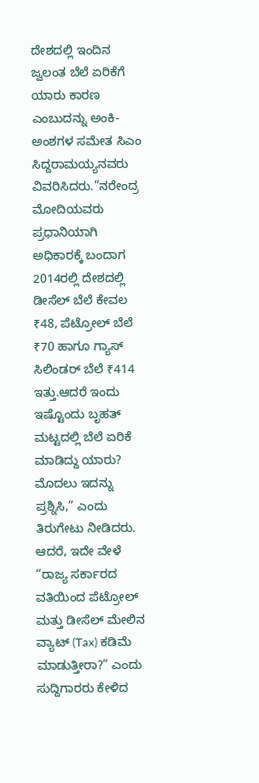ದೇಶದಲ್ಲಿ ಇಂದಿನ ಜ್ವಲಂತ ಬೆಲೆ ಏರಿಕೆಗೆ ಯಾರು ಕಾರಣ ಎಂಬುದನ್ನು ಅಂಕಿ-ಅಂಶಗಳ ಸಮೇತ ಸಿಎಂ ಸಿದ್ದರಾಮಯ್ಯನವರು ವಿವರಿಸಿದರು.”ನರೇಂದ್ರ ಮೋದಿಯವರು ಪ್ರಧಾನಿಯಾಗಿ ಅಧಿಕಾರಕ್ಕೆ ಬಂದಾಗ 2014ರಲ್ಲಿ ದೇಶದಲ್ಲಿ ಡೀಸೆಲ್ ಬೆಲೆ ಕೇವಲ ₹48, ಪೆಟ್ರೋಲ್ ಬೆಲೆ ₹70 ಹಾಗೂ ಗ್ಯಾಸ್ ಸಿಲಿಂಡರ್ ಬೆಲೆ ₹414 ಇತ್ತು.ಆದರೆ ಇಂದು ಇಷ್ಟೊಂದು ಬೃಹತ್ ಮಟ್ಟದಲ್ಲಿ ಬೆಲೆ ಏರಿಕೆ ಮಾಡಿದ್ದು ಯಾರು? ಮೊದಲು ಇದನ್ನು ಪ್ರಶ್ನಿಸಿ,” ಎಂದು ತಿರುಗೇಟು ನೀಡಿದರು.
ಆದರೆ, ಇದೇ ವೇಳೆ “ರಾಜ್ಯ ಸರ್ಕಾರದ ವತಿಯಿಂದ ಪೆಟ್ರೋಲ್ ಮತ್ತು ಡೀಸೆಲ್ ಮೇಲಿನ ವ್ಯಾಟ್ (Tax) ಕಡಿಮೆ ಮಾಡುತ್ತೀರಾ?” ಎಂದು ಸುದ್ದಿಗಾರರು ಕೇಳಿದ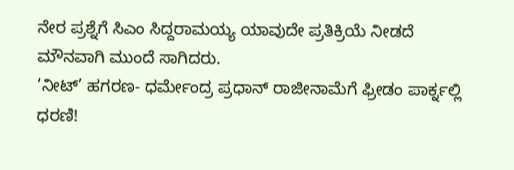ನೇರ ಪ್ರಶ್ನೆಗೆ ಸಿಎಂ ಸಿದ್ದರಾಮಯ್ಯ ಯಾವುದೇ ಪ್ರತಿಕ್ರಿಯೆ ನೀಡದೆ ಮೌನವಾಗಿ ಮುಂದೆ ಸಾಗಿದರು.
‘ನೀಟ್’ ಹಗರಣ- ಧರ್ಮೇಂದ್ರ ಪ್ರಧಾನ್ ರಾಜೀನಾಮೆಗೆ ಫ್ರೀಡಂ ಪಾರ್ಕ್ನಲ್ಲಿ ಧರಣಿ!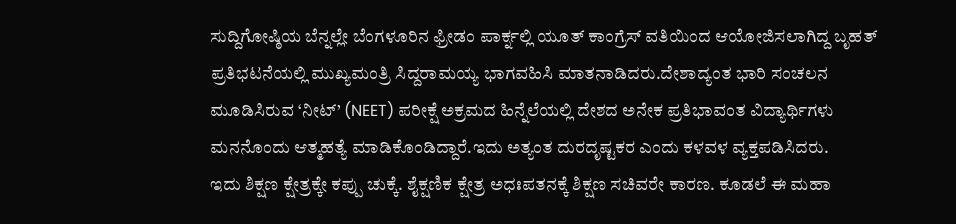ಸುದ್ದಿಗೋಷ್ಠಿಯ ಬೆನ್ನಲ್ಲೇ ಬೆಂಗಳೂರಿನ ಫ್ರೀಡಂ ಪಾರ್ಕ್ನಲ್ಲಿ ಯೂತ್ ಕಾಂಗ್ರೆಸ್ ವತಿಯಿಂದ ಆಯೋಜಿಸಲಾಗಿದ್ದ ಬೃಹತ್ ಪ್ರತಿಭಟನೆಯಲ್ಲಿ ಮುಖ್ಯಮಂತ್ರಿ ಸಿದ್ದರಾಮಯ್ಯ ಭಾಗವಹಿಸಿ ಮಾತನಾಡಿದರು.ದೇಶಾದ್ಯಂತ ಭಾರಿ ಸಂಚಲನ ಮೂಡಿಸಿರುವ ‘ನೀಟ್’ (NEET) ಪರೀಕ್ಷೆ ಅಕ್ರಮದ ಹಿನ್ನೆಲೆಯಲ್ಲಿ ದೇಶದ ಅನೇಕ ಪ್ರತಿಭಾವಂತ ವಿದ್ಯಾರ್ಥಿಗಳು ಮನನೊಂದು ಆತ್ಮಹತ್ಯೆ ಮಾಡಿಕೊಂಡಿದ್ದಾರೆ.ಇದು ಅತ್ಯಂತ ದುರದೃಷ್ಟಕರ ಎಂದು ಕಳವಳ ವ್ಯಕ್ತಪಡಿಸಿದರು.
ಇದು ಶಿಕ್ಷಣ ಕ್ಷೇತ್ರಕ್ಕೇ ಕಪ್ಪು ಚುಕ್ಕೆ. ಶೈಕ್ಷಣಿಕ ಕ್ಷೇತ್ರ ಅಧಃಪತನಕ್ಕೆ ಶಿಕ್ಷಣ ಸಚಿವರೇ ಕಾರಣ. ಕೂಡಲೆ ಈ ಮಹಾ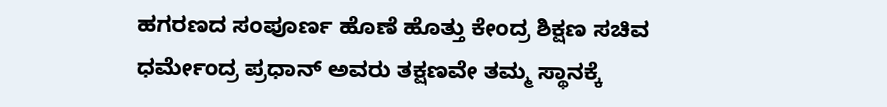ಹಗರಣದ ಸಂಪೂರ್ಣ ಹೊಣೆ ಹೊತ್ತು ಕೇಂದ್ರ ಶಿಕ್ಷಣ ಸಚಿವ ಧರ್ಮೇಂದ್ರ ಪ್ರಧಾನ್ ಅವರು ತಕ್ಷಣವೇ ತಮ್ಮ ಸ್ಥಾನಕ್ಕೆ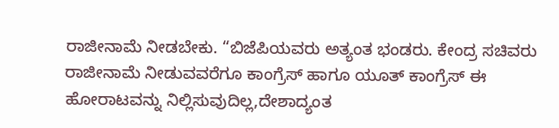ರಾಜೀನಾಮೆ ನೀಡಬೇಕು. “ಬಿಜೆಪಿಯವರು ಅತ್ಯಂತ ಭಂಡರು. ಕೇಂದ್ರ ಸಚಿವರು ರಾಜೀನಾಮೆ ನೀಡುವವರೆಗೂ ಕಾಂಗ್ರೆಸ್ ಹಾಗೂ ಯೂತ್ ಕಾಂಗ್ರೆಸ್ ಈ ಹೋರಾಟವನ್ನು ನಿಲ್ಲಿಸುವುದಿಲ್ಲ,ದೇಶಾದ್ಯಂತ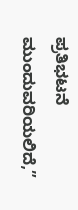ಪ್ರತಿಭಟನೆ ಮುಂದುವರಿಯಲಿದೆ,”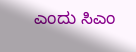ಎಂದು ಸಿಎಂ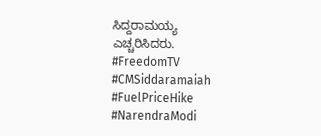ಸಿದ್ದರಾಮಯ್ಯ ಎಚ್ಚರಿಸಿದರು.
#FreedomTV #CMSiddaramaiah #FuelPriceHike #NarendraModi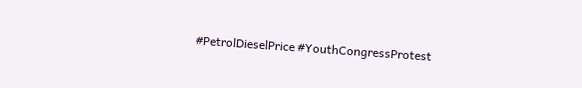#PetrolDieselPrice #YouthCongressProtest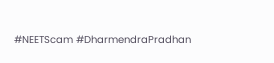#NEETScam #DharmendraPradhan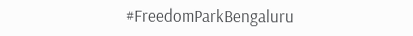#FreedomParkBengaluru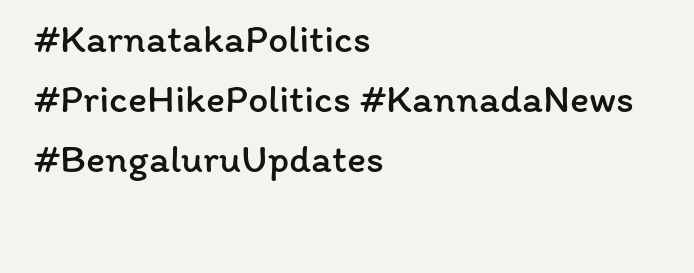#KarnatakaPolitics #PriceHikePolitics #KannadaNews #BengaluruUpdates